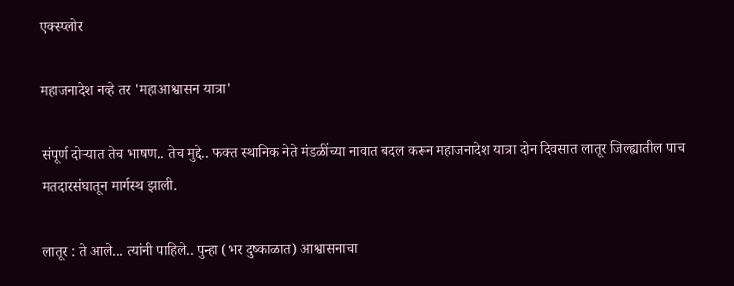एक्स्प्लोर

महाजनादेश नव्हे तर 'महाआश्वासन यात्रा'

संपूर्ण दोऱ्यात तेच भाषण.. तेच मुद्दे.. फक्त स्थानिक नेते मंडळींच्या नावात बदल करून महाजनादेश यात्रा दोन दिवसात लातूर जिल्ह्यातील पाच मतदारसंघातून मार्गस्थ झाली.

लातूर : ते आले... त्यांनी पाहिले.. पुन्हा (भर दुष्काळात) आश्वासनाचा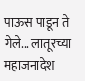पाऊस पाडून ते गेले... लातूरच्या महाजनादेश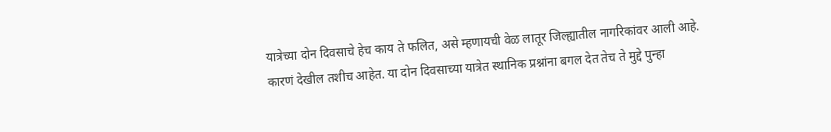यात्रेच्या दोन दिवसाचे हेच काय ते फलित, असे म्हणायची वेळ लातूर जिल्ह्यातील नागरिकांवर आली आहे. कारणं देखील तशीच आहेत. या दोन दिवसाच्या यात्रेत स्थानिक प्रश्नांना बगल देत तेच ते मुद्दे पुन्हा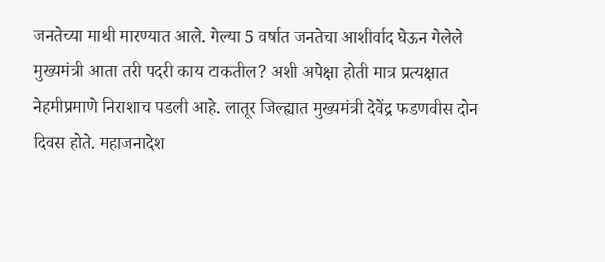जनतेच्या माथी मारण्यात आले. गेल्या 5 वर्षात जनतेचा आशीर्वाद घेऊन गेलेले मुख्यमंत्री आता तरी पदरी काय टाकतील? अशी अपेक्षा होती मात्र प्रत्यक्षात नेहमीप्रमाणे निराशाच पडली आहे. लातूर जिल्ह्यात मुख्यमंत्री देवेंद्र फडणवीस दोन दिवस होते. महाजनादेश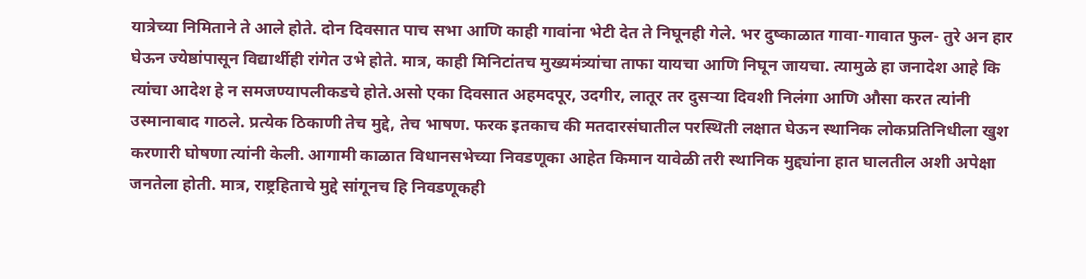यात्रेच्या निमिताने ते आले होते. दोन दिवसात पाच सभा आणि काही गावांना भेटी देत ते निघूनही गेले. भर दुष्काळात गावा-गावात फुल- तुरे अन हार घेऊन ज्येष्ठांपासून विद्यार्थीही रांगेत उभे होते. मात्र, काही मिनिटांतच मुख्यमंत्र्यांचा ताफा यायचा आणि निघून जायचा. त्यामुळे हा जनादेश आहे कि त्यांचा आदेश हे न समजण्यापलीकडचे होते.असो एका दिवसात अहमदपूर, उदगीर, लातूर तर दुसऱ्या दिवशी निलंगा आणि औसा करत त्यांनी उस्मानाबाद गाठले. प्रत्येक ठिकाणी तेच मुद्दे, तेच भाषण. फरक इतकाच की मतदारसंघातील परस्थिती लक्षात घेऊन स्थानिक लोकप्रतिनिधीला खुश करणारी घोषणा त्यांनी केली. आगामी काळात विधानसभेच्या निवडणूका आहेत किमान यावेळी तरी स्थानिक मुद्द्यांना हात घालतील अशी अपेक्षा जनतेला होती. मात्र, राष्ट्रहिताचे मुद्दे सांगूनच हि निवडणूकही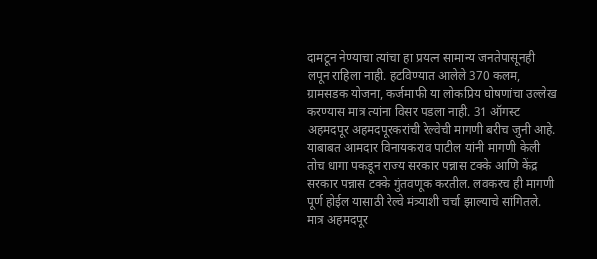दामटून नेण्याचा त्यांचा हा प्रयत्न सामान्य जनतेपासूनही लपून राहिला नाही. हटविण्यात आलेले 370 कलम, ग्रामसडक योजना, कर्जमाफी या लोकप्रिय घोषणांचा उल्लेख करण्यास मात्र त्यांना विसर पडला नाही. 31 ऑगस्ट अहमदपूर अहमदपूरकरांची रेल्वेची मागणी बरीच जुनी आहे. याबाबत आमदार विनायकराव पाटील यांनी मागणी केली तोच धागा पकडून राज्य सरकार पन्नास टक्के आणि केंद्र सरकार पन्नास टक्के गुंतवणूक करतील. लवकरच ही मागणी पूर्ण होईल यासाठी रेल्वे मंत्र्याशी चर्चा झाल्याचे सांगितले. मात्र अहमदपूर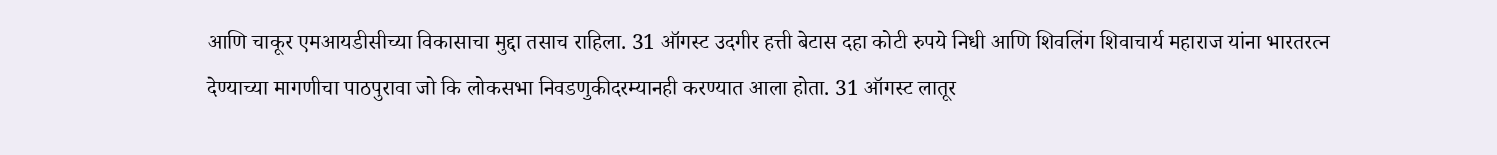आणि चाकूर एमआयडीसीच्या विकासाचा मुद्दा तसाच राहिला. 31 ऑगस्ट उदगीर हत्ती बेटास दहा कोटी रुपये निधी आणि शिवलिंग शिवाचार्य महाराज यांना भारतरत्न देण्याच्या मागणीचा पाठपुरावा जो कि लोकसभा निवडणुकीदरम्यानही करण्यात आला होता. 31 ऑगस्ट लातूर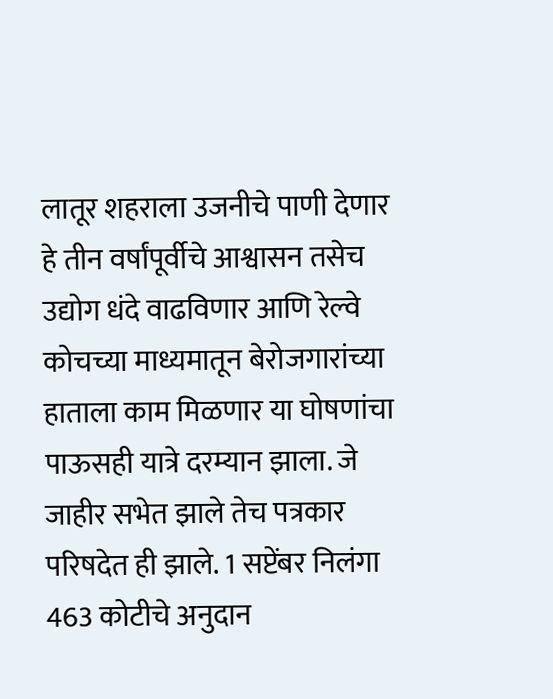लातूर शहराला उजनीचे पाणी देणार हे तीन वर्षांपूर्वीचे आश्वासन तसेच उद्योग धंदे वाढविणार आणि रेल्वे कोचच्या माध्यमातून बेरोजगारांच्या हाताला काम मिळणार या घोषणांचा पाऊसही यात्रे दरम्यान झाला. जे जाहीर सभेत झाले तेच पत्रकार परिषदेत ही झाले. 1 सप्टेंबर निलंगा 463 कोटीचे अनुदान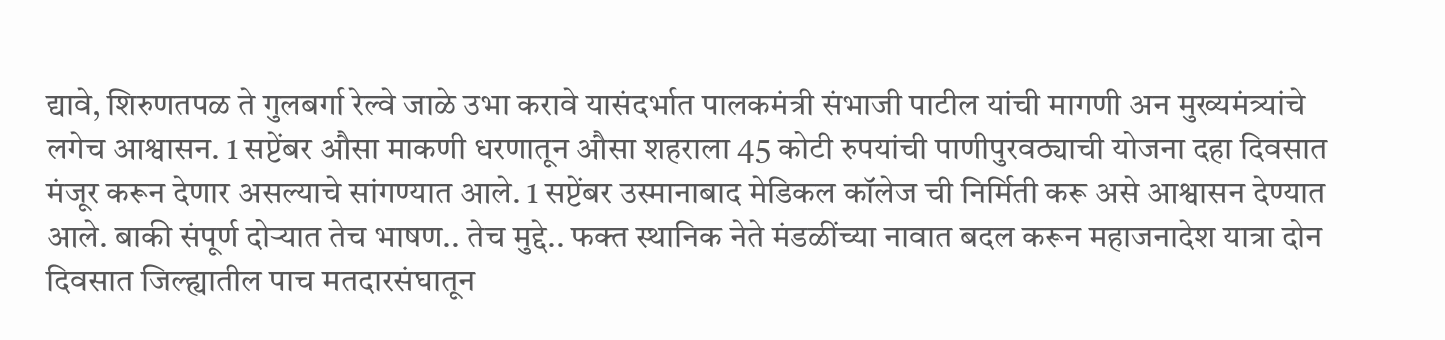द्यावे, शिरुणतपळ ते गुलबर्गा रेल्वे जाळे उभा करावे यासंदर्भात पालकमंत्री संभाजी पाटील यांची मागणी अन मुख्यमंत्र्यांचे लगेच आश्वासन. 1 सप्टेंबर औसा माकणी धरणातून औसा शहराला 45 कोटी रुपयांची पाणीपुरवठ्याची योजना दहा दिवसात मंजूर करून देणार असल्याचे सांगण्यात आले. 1 सप्टेंबर उस्मानाबाद मेडिकल कॉलेज ची निर्मिती करू असे आश्वासन देण्यात आले. बाकी संपूर्ण दोऱ्यात तेच भाषण.. तेच मुद्दे.. फक्त स्थानिक नेते मंडळींच्या नावात बदल करून महाजनादेश यात्रा दोन दिवसात जिल्ह्यातील पाच मतदारसंघातून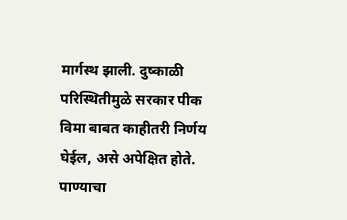मार्गस्थ झाली. दुष्काळी परिस्थितीमुळे सरकार पीक विमा बाबत काहीतरी निर्णय घेईल, असे अपेक्षित होते. पाण्याचा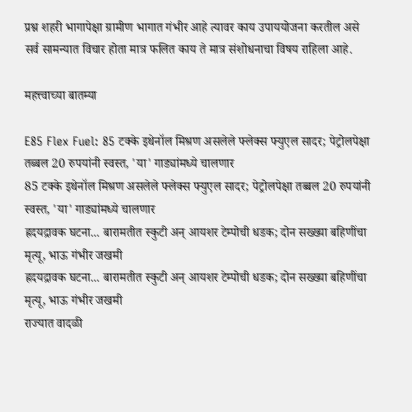प्रश्न शहरी भागापेक्षा ग्रामीण भागात गंभीर आहे त्यावर काय उपाययोजना करतील असे सर्व सामन्यात विचार होता मात्र फलित काय ते मात्र संशोधनाचा विषय राहिला आहे.

महत्त्वाच्या बातम्या

E85 Flex Fuel: 85 टक्के इथेनॉल मिश्रण असलेले फ्लेक्स फ्युएल सादर; पेट्रोलपेक्षा तब्बल 20 रुपयांनी स्वस्त, 'या' गाड्यांमध्ये चालणार
85 टक्के इथेनॉल मिश्रण असलेले फ्लेक्स फ्युएल सादर; पेट्रोलपेक्षा तब्बल 20 रुपयांनी स्वस्त, 'या' गाड्यांमध्ये चालणार
ह्रदयद्रावक घटना... बारामतीत स्कुटी अन् आयशर टेम्पोची धडक; दोन सख्ख्या बहि‍णींचा मृत्यू, भाऊ गंभीर जखमी
ह्रदयद्रावक घटना... बारामतीत स्कुटी अन् आयशर टेम्पोची धडक; दोन सख्ख्या बहि‍णींचा मृत्यू, भाऊ गंभीर जखमी
राज्यात वादळी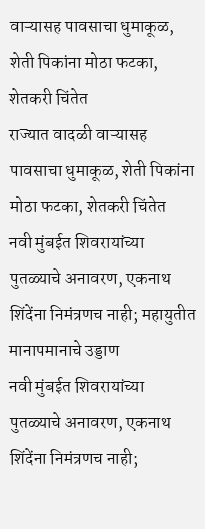वाऱ्यासह पावसाचा धुमाकूळ, शेती पिकांना मोठा फटका, शेतकरी चिंतेत
राज्यात वादळी वाऱ्यासह पावसाचा धुमाकूळ, शेती पिकांना मोठा फटका, शेतकरी चिंतेत
नवी मुंबईत शिवरायांच्या पुतळ्याचे अनावरण, एकनाथ शिंदेंना निमंत्रणच नाही; महायुतीत मानापमानाचे उड्डाण
नवी मुंबईत शिवरायांच्या पुतळ्याचे अनावरण, एकनाथ शिंदेंना निमंत्रणच नाही;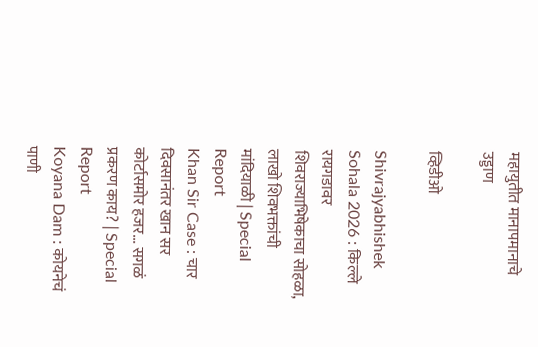महायुतीत मानापमानाचे उड्डाण

व्हिडीओ

Shivrajyabhishek Sohala 2026 : किल्ले रायगडावर शिवराज्याभिषेकाचा सोहळा, लाखो शिवभक्तांची मांदियाळी | Special Report
Khan Sir Case : चार दिवसानंतर खान सर कोर्टासमोर हजर... सगळं प्रकरण काय? | Special Report
Koyana Dam : कोयनेचं पाणी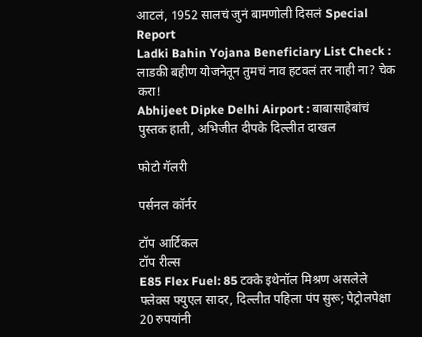आटलं, 1952 सालचं जुनं बामणोली दिसलं Special Report
Ladki Bahin Yojana Beneficiary List Check : लाडकी बहीण योजनेतून तुमचं नाव हटवलं तर नाही ना? चेक करा!
Abhijeet Dipke Delhi Airport : बाबासाहेबांचं पुस्तक हाती, अभिजीत दीपके दिल्लीत दाखल

फोटो गॅलरी

पर्सनल कॉर्नर

टॉप आर्टिकल
टॉप रील्स
E85 Flex Fuel: 85 टक्के इथेनॉल मिश्रण असलेले फ्लेक्स फ्युएल सादर, दिल्लीत पहिला पंप सुरू; पेट्रोलपेक्षा 20 रुपयांनी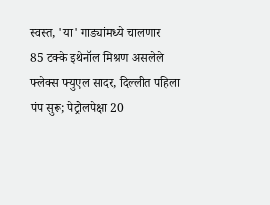स्वस्त, 'या' गाड्यांमध्ये चालणार
85 टक्के इथेनॉल मिश्रण असलेले फ्लेक्स फ्युएल सादर, दिल्लीत पहिला पंप सुरू; पेट्रोलपेक्षा 20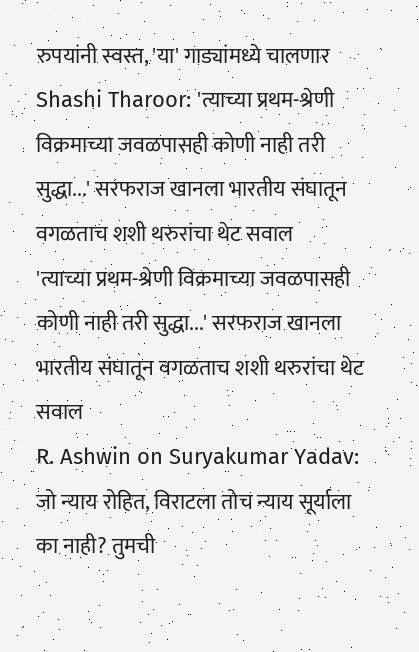रुपयांनी स्वस्त, 'या' गाड्यांमध्ये चालणार
Shashi Tharoor: 'त्याच्या प्रथम-श्रेणी विक्रमाच्या जवळपासही कोणी नाही तरी सुद्धा...' सरफराज खानला भारतीय संघातून वगळताच शशी थरुरांचा थेट सवाल
'त्याच्या प्रथम-श्रेणी विक्रमाच्या जवळपासही कोणी नाही तरी सुद्धा...' सरफराज खानला भारतीय संघातून वगळताच शशी थरुरांचा थेट सवाल
R. Ashwin on Suryakumar Yadav: जो न्याय रोहित, विराटला तोच न्याय सूर्याला का नाही? तुमची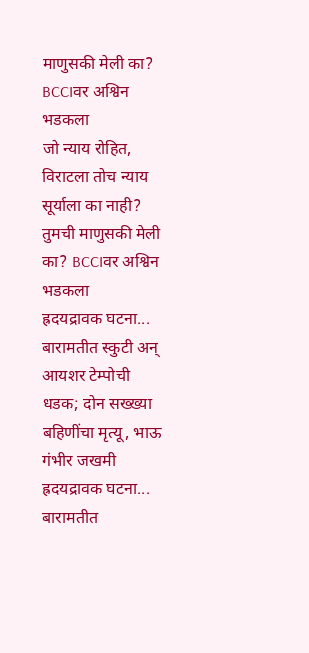माणुसकी मेली का? BCCIवर अश्विन भडकला
जो न्याय रोहित, विराटला तोच न्याय सूर्याला का नाही? तुमची माणुसकी मेली का? BCCIवर अश्विन भडकला
ह्रदयद्रावक घटना... बारामतीत स्कुटी अन् आयशर टेम्पोची धडक; दोन सख्ख्या बहि‍णींचा मृत्यू, भाऊ गंभीर जखमी
ह्रदयद्रावक घटना... बारामतीत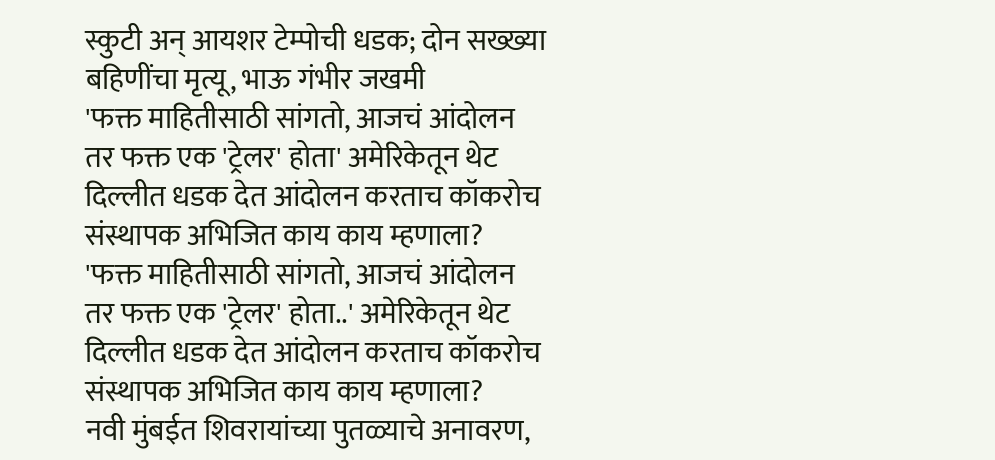स्कुटी अन् आयशर टेम्पोची धडक; दोन सख्ख्या बहि‍णींचा मृत्यू, भाऊ गंभीर जखमी
'फक्त माहितीसाठी सांगतो, आजचं आंदोलन तर फक्त एक 'ट्रेलर' होता' अमेरिकेतून थेट दिल्लीत धडक देत आंदोलन करताच कॉकरोच संस्थापक अभिजित काय काय म्हणाला?
'फक्त माहितीसाठी सांगतो, आजचं आंदोलन तर फक्त एक 'ट्रेलर' होता..' अमेरिकेतून थेट दिल्लीत धडक देत आंदोलन करताच कॉकरोच संस्थापक अभिजित काय काय म्हणाला?
नवी मुंबईत शिवरायांच्या पुतळ्याचे अनावरण,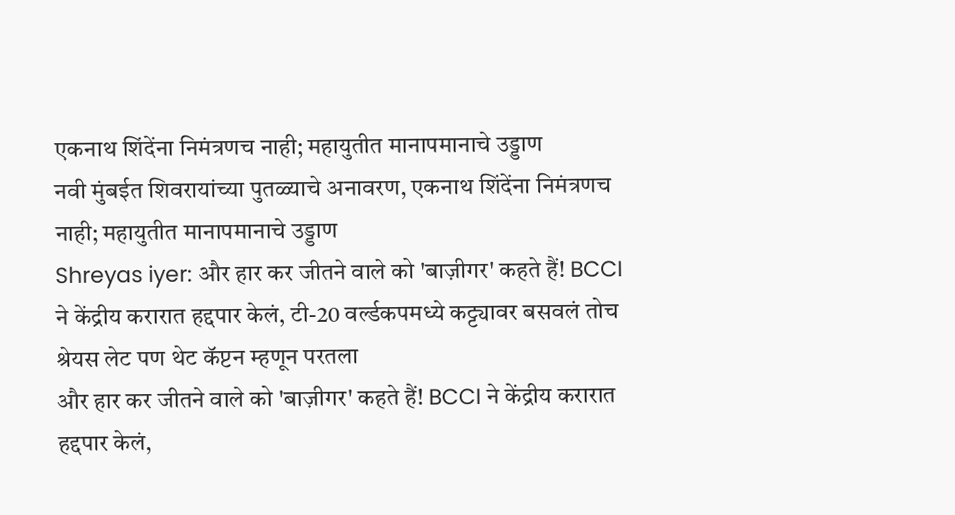एकनाथ शिंदेंना निमंत्रणच नाही; महायुतीत मानापमानाचे उड्डाण
नवी मुंबईत शिवरायांच्या पुतळ्याचे अनावरण, एकनाथ शिंदेंना निमंत्रणच नाही; महायुतीत मानापमानाचे उड्डाण
Shreyas iyer: और हार कर जीतने वाले को 'बाज़ीगर' कहते हैं! BCCI ने केंद्रीय करारात हद्दपार केलं, टी-20 वर्ल्डकपमध्ये कट्ट्यावर बसवलं तोच श्रेयस लेट पण थेट कॅप्टन म्हणून परतला
और हार कर जीतने वाले को 'बाज़ीगर' कहते हैं! BCCI ने केंद्रीय करारात हद्दपार केलं,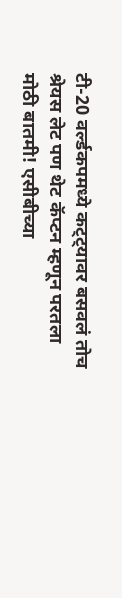टी-20 वर्ल्डकपमध्ये कट्ट्यावर बसवलं तोच श्रेयस लेट पण थेट कॅप्टन म्हणून परतला
मोठी बातमी! एसीबीच्या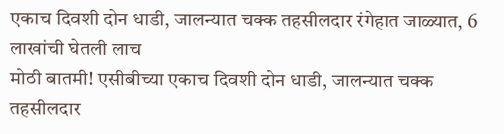एकाच दिवशी दोन धाडी, जालन्यात चक्क तहसीलदार रंगेहात जाळ्यात, 6 लाखांची घेतली लाच
मोठी बातमी! एसीबीच्या एकाच दिवशी दोन धाडी, जालन्यात चक्क तहसीलदार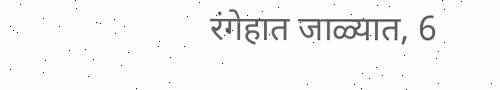रंगेहात जाळ्यात, 6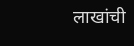लाखांची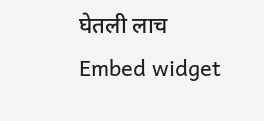घेतली लाच
Embed widget